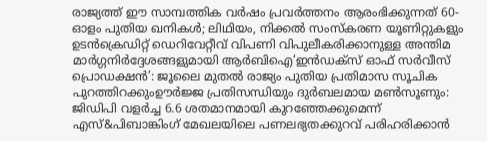രാജ്യത്ത് ഈ സാമ്പത്തിക വർഷം പ്രവർത്തനം ആരംഭിക്കുന്നത് 60-ഓളം പുതിയ ഖനികൾ; ലിഥിയം, നിക്കൽ സംസ്‌കരണ യൂണിറ്റുകളും ഉടൻക്രെഡിറ്റ് ഡെറിവേറ്റീവ് വിപണി വിപുലീകരിക്കാനുള്ള അന്തിമ മാർഗ്ഗനിർദ്ദേശങ്ങളുമായി ആർബിഐ‘ഇൻഡക്സ് ഓഫ് സർവീസ് പ്രൊഡക്ഷൻ’: ജൂലൈ മുതൽ രാജ്യം പുതിയ പ്രതിമാസ സൂചിക പുറത്തിറക്കുംഊർജ്ജ പ്രതിസന്ധിയും ദുർബലമായ മൺസൂണും: ജിഡിപി വളർച്ച 6.6 ശതമാനമായി കുറഞ്ഞേക്കുമെന്ന് എസ്&പിബാങ്കിംഗ് മേഖലയിലെ പണലഭ്യതക്കുറവ് പരിഹരിക്കാൻ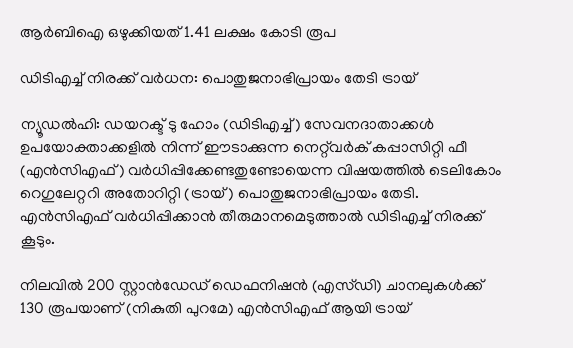ആർബിഐ ഒഴുക്കിയത് 1.41 ലക്ഷം കോടി രൂപ

ഡിടിഎച്ച് നിരക്ക് വർധന: പൊതുജനാഭിപ്രായം തേടി ട്രായ്

ന്യൂഡൽഹി: ഡയറക്ട് ടു ഹോം (ഡിടിഎച്ച്) സേവനദാതാക്കൾ ഉപയോക്താക്കളിൽ നിന്ന് ഈടാക്കുന്ന നെറ്റ്‍വർക് കപ്പാസിറ്റി ഫീ (എൻസിഎഫ്) വർധിപ്പിക്കേണ്ടതുണ്ടോയെന്ന വിഷയത്തിൽ ടെലികോം റെഗുലേറ്ററി അതോറിറ്റി (ട്രായ്) പൊതുജനാഭിപ്രായം തേടി. എൻസിഎഫ് വർധിപ്പിക്കാൻ തീരുമാനമെടുത്താൽ ഡിടിഎച്ച് നിരക്ക് കൂടും.

നിലവിൽ 200 സ്റ്റാൻഡേഡ് ഡെഫനിഷൻ (എസ്ഡി) ചാനലുകൾക്ക് 130 രൂപയാണ് (നികുതി പുറമേ) എൻസിഎഫ് ആയി ട്രായ്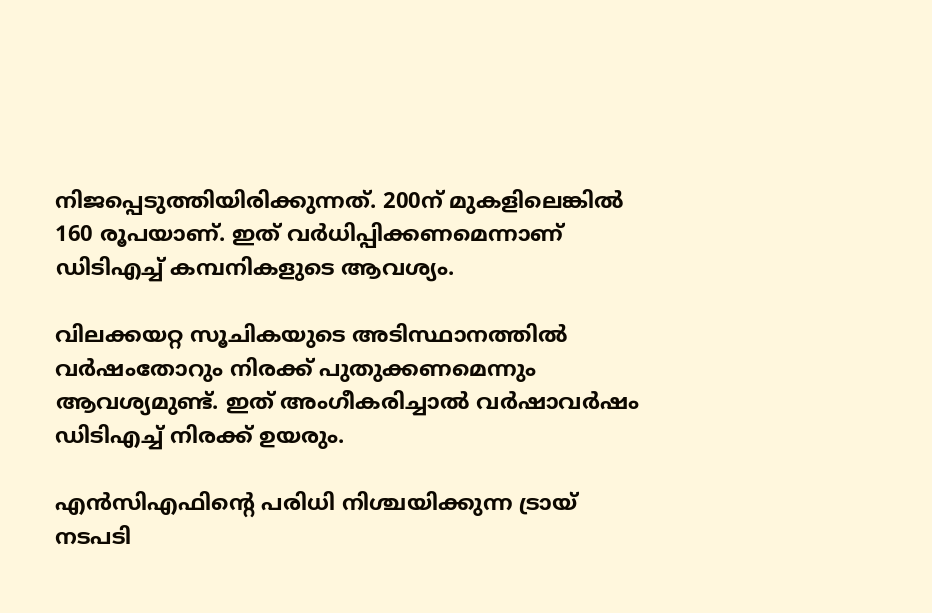നിജപ്പെടുത്തിയിരിക്കുന്നത്. 200ന് മുകളിലെങ്കിൽ 160 രൂപയാണ്. ഇത് വർധിപ്പിക്കണമെന്നാണ് ഡിടിഎച്ച് കമ്പനികളുടെ ആവശ്യം.

വിലക്കയറ്റ സൂചികയുടെ അടിസ്ഥാനത്തിൽ വർഷംതോറും നിരക്ക് പുതുക്കണമെന്നും ആവശ്യമുണ്ട്. ഇത് അംഗീകരിച്ചാൽ വർഷാവർഷം ഡിടിഎച്ച് നിരക്ക് ഉയരും.

എൻസിഎഫിന്റെ പരിധി നിശ്ചയിക്കുന്ന ട്രായ് നടപടി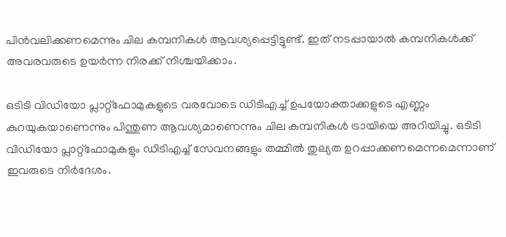പിൻവലിക്കണമെന്നും ചില കമ്പനികൾ ആവശ്യപ്പെട്ടിട്ടുണ്ട്. ഇത് നടപ്പായാൽ കമ്പനികൾക്ക് അവരവരുടെ ഉയർന്ന നിരക്ക് നിശ്ചയിക്കാം.

ഒടിടി വിഡിയോ പ്ലാറ്റ്ഫോമുകളുടെ വരവോടെ ഡിടിഎച്ച് ഉപയോക്താക്കളുടെ എണ്ണം കുറയുകയാണെന്നും പിന്തുണ ആവശ്യമാണെന്നും ചില കമ്പനികൾ ട്രായിയെ അറിയിച്ചു. ഒടിടി വിഡിയോ പ്ലാറ്റ്ഫോമുകളും ഡിടിഎച്ച് സേവനങ്ങളും തമ്മിൽ തുല്യത ഉറപ്പാക്കണമെന്നമെന്നാണ് ഇവരുടെ നിർദേശം.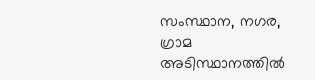സംസ്ഥാന, നഗര, ഗ്രാമ അടിസ്ഥാനത്തിൽ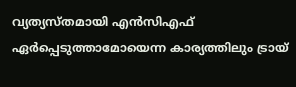വ്യത്യസ്തമായി എൻസിഎഫ് ഏർപ്പെടുത്താമോയെന്ന കാര്യത്തിലും ട്രായ്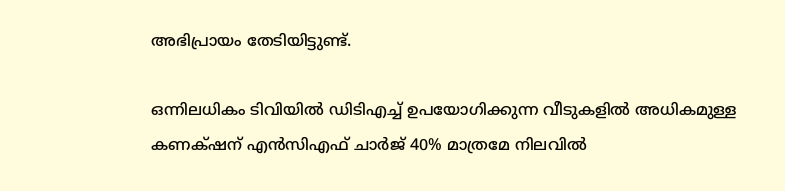അഭിപ്രായം തേടിയിട്ടുണ്ട്.

ഒന്നിലധികം ടിവിയിൽ ഡിടിഎച്ച് ഉപയോഗിക്കുന്ന വീടുകളിൽ അധികമുള്ള കണക‍്ഷന് എൻസിഎഫ് ചാർജ് 40% മാത്രമേ നിലവിൽ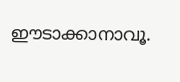ഈടാക്കാനാവൂ.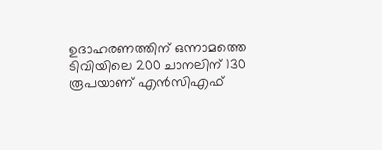ഉദാഹരണത്തിന് ഒന്നാമത്തെ ടിവിയിലെ 200 ചാനലിന് 130 രൂപയാണ് എൻസിഎഫ്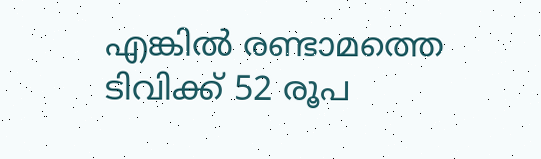എങ്കിൽ രണ്ടാമത്തെ ടിവിക്ക് 52 രൂപ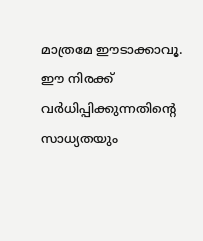മാത്രമേ ഈടാക്കാവൂ. ഈ നിരക്ക് വർധിപ്പിക്കുന്നതിന്റെ സാധ്യതയും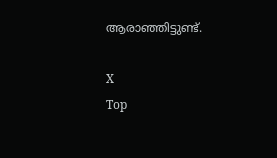ആരാഞ്ഞിട്ടുണ്ട്.

X
Top